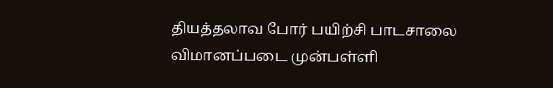தியத்தலாவ போர் பயிற்சி பாடசாலை விமானப்படை முன்பள்ளி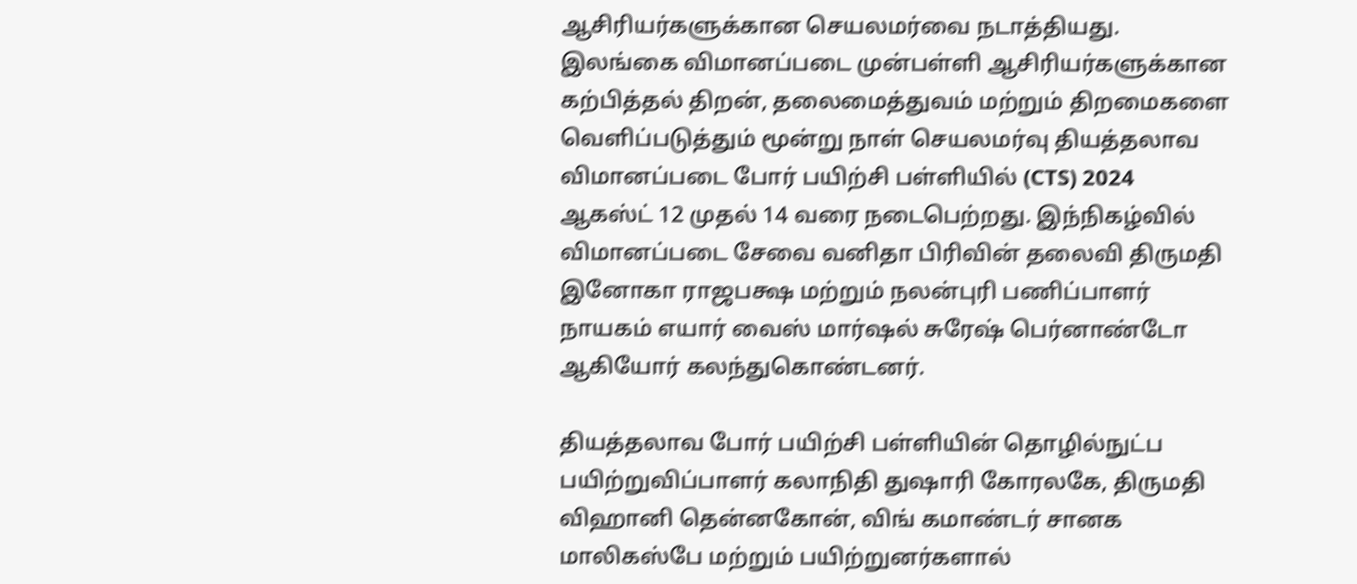ஆசிரியர்களுக்கான செயலமர்வை நடாத்தியது.
இலங்கை விமானப்படை முன்பள்ளி ஆசிரியர்களுக்கான கற்பித்தல் திறன், தலைமைத்துவம் மற்றும் திறமைகளை வெளிப்படுத்தும் மூன்று நாள் செயலமர்வு தியத்தலாவ விமானப்படை போர் பயிற்சி பள்ளியில் (CTS) 2024 ஆகஸ்ட் 12 முதல் 14 வரை நடைபெற்றது. இந்நிகழ்வில் விமானப்படை சேவை வனிதா பிரிவின் தலைவி திருமதி இனோகா ராஜபக்ஷ மற்றும் நலன்புரி பணிப்பாளர் நாயகம் எயார் வைஸ் மார்ஷல் சுரேஷ் பெர்னாண்டோ ஆகியோர் கலந்துகொண்டனர்.

தியத்தலாவ போர் பயிற்சி பள்ளியின் தொழில்நுட்ப பயிற்றுவிப்பாளர் கலாநிதி துஷாரி கோரலகே, திருமதி விஹானி தென்னகோன், விங் கமாண்டர் சானக மாலிகஸ்பே மற்றும் பயிற்றுனர்களால்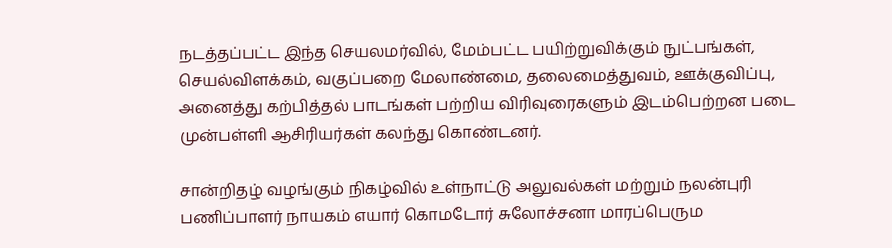நடத்தப்பட்ட இந்த செயலமர்வில், மேம்பட்ட பயிற்றுவிக்கும் நுட்பங்கள், செயல்விளக்கம், வகுப்பறை மேலாண்மை, தலைமைத்துவம், ஊக்குவிப்பு, அனைத்து கற்பித்தல் பாடங்கள் பற்றிய விரிவுரைகளும் இடம்பெற்றன படை முன்பள்ளி ஆசிரியர்கள் கலந்து கொண்டனர்.

சான்றிதழ் வழங்கும் நிகழ்வில் உள்நாட்டு அலுவல்கள் மற்றும் நலன்புரி பணிப்பாளர் நாயகம் எயார் கொமடோர் சுலோச்சனா மாரப்பெரும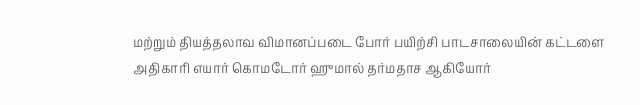மற்றும் தியத்தலாவ விமானப்படை போர் பயிற்சி பாடசாலையின் கட்டளை அதிகாரி எயார் கொமடோர் ஹுமால் தர்மதாச ஆகியோர்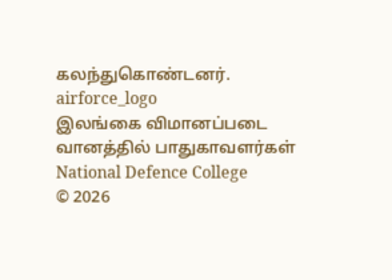கலந்துகொண்டனர்.
airforce_logo
இலங்கை விமானப்படை
வானத்தில் பாதுகாவளர்கள்
National Defence College
© 2026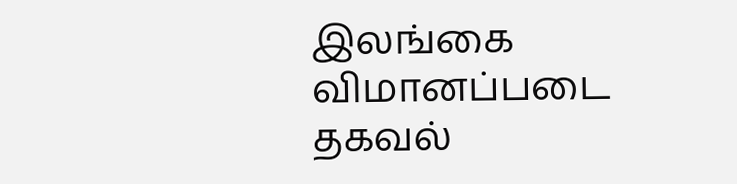இலங்கை விமானப்படை தகவல்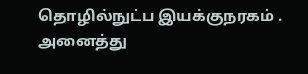தொழில்நுட்ப இயக்குநரகம் . அனைத்து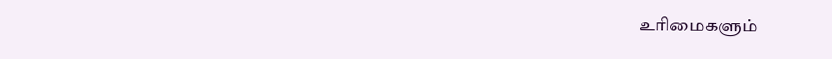உரிமைகளும்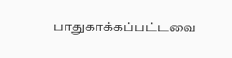பாதுகாக்கப்பட்டவை